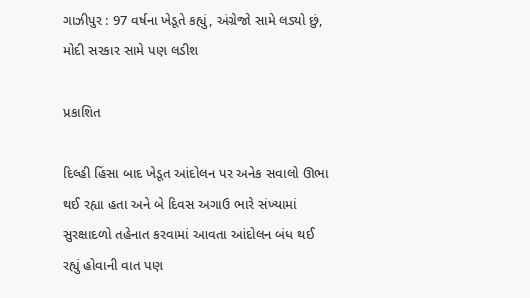ગાઝીપુર : 97 વર્ષના ખેડૂતે કહ્યું, અંગ્રેજો સામે લડ્યો છું, મોદી સરકાર સામે પણ લડીશ

પ્રકાશિત

દિલ્હી હિંસા બાદ ખેડૂત આંદોલન પર અનેક સવાલો ઊભા થઈ રહ્યા હતા અને બે દિવસ અગાઉ ભારે સંખ્યામાં સુરક્ષાદળો તહેનાત કરવામાં આવતા આંદોલન બંધ થઈ રહ્યું હોવાની વાત પણ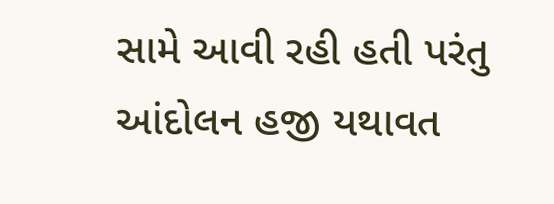સામે આવી રહી હતી પરંતુ આંદોલન હજી યથાવત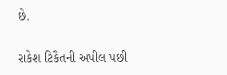છે.

રાકેશ ટિકૈતની અપીલ પછી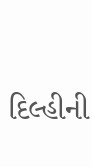દિલ્હીની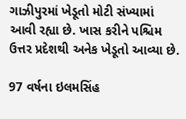ગાઝીપુરમાં ખેડૂતો મોટી સંખ્યામાં આવી રહ્યા છે. ખાસ કરીને પશ્ચિમ ઉત્તર પ્રદેશથી અનેક ખેડૂતો આવ્યા છે.

97 વર્ષના ઇલમસિંહ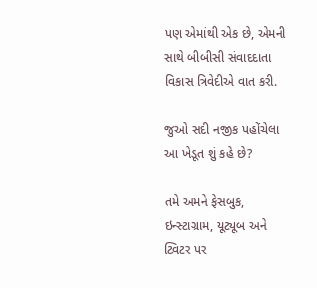પણ એમાંથી એક છે, એમની સાથે બીબીસી સંવાદદાતા વિકાસ ત્રિવેદીએ વાત કરી.

જુઓ સદી નજીક પહોંચેલા આ ખેડૂત શું કહે છે?

તમે અમને ફેસબુક, ઇન્સ્ટાગ્રામ, યૂટ્યૂબ અને ટ્વિટર પર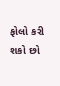ફોલો કરી શકો છો